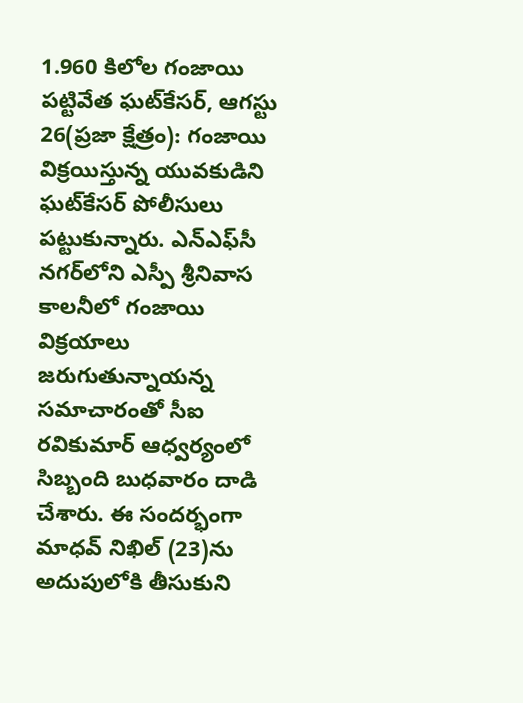1.960 కిలోల గంజాయి పట్టివేత ఘట్‌కేసర్‌, ఆగస్టు 26(ప్రజా క్షేత్రం): గంజాయి విక్రయిస్తున్న యువకుడిని ఘట్‌కేసర్‌ పోలీసులు పట్టుకున్నారు. ఎన్‌ఎఫ్‌సీ నగర్‌లోని ఎస్పీ శ్రీనివాస కాలనీలో గంజాయి విక్రయాలు జరుగుతున్నాయన్న సమాచారంతో సీఐ రవికుమార్‌ ఆధ్వర్యంలో సిబ్బంది బుధవారం దాడి చేశారు. ఈ సందర్భంగా మాధవ్‌ నిఖిల్‌ (23)ను అదుపులోకి తీసుకుని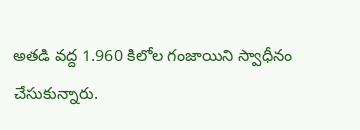అతడి వద్ద 1.960 కిలోల గంజాయిని స్వాధీనం చేసుకున్నారు.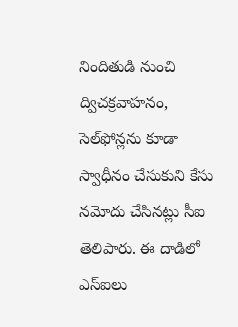నిందితుడి నుంచి ద్విచక్రవాహనం, సెల్‌ఫోన్లను కూడా స్వాధీనం చేసుకుని కేసు నమోదు చేసినట్లు సీఐ తెలిపారు. ఈ దాడిలో ఎస్‌ఐలు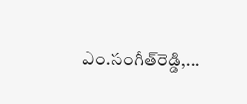ఎం.సంగీత్‌రెడ్డి,...